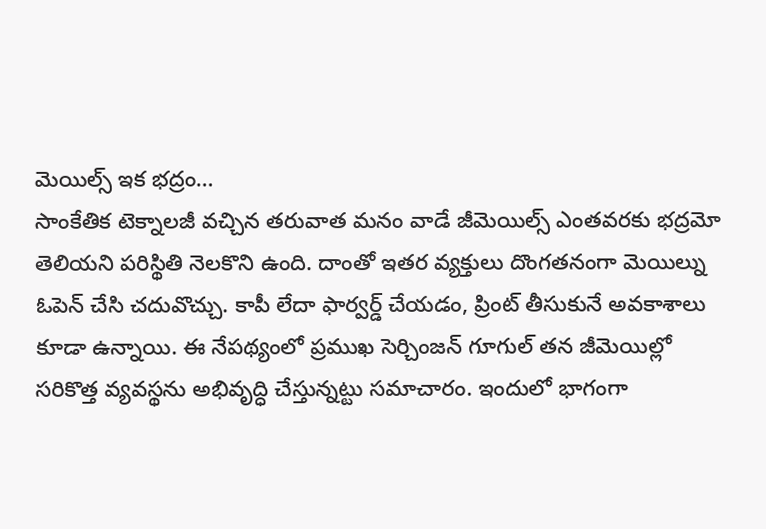మెయిల్స్ ఇక భద్రం…
సాంకేతిక టెక్నాలజీ వచ్చిన తరువాత మనం వాడే జీమెయిల్స్ ఎంతవరకు భద్రమో తెలియని పరిస్థితి నెలకొని ఉంది. దాంతో ఇతర వ్యక్తులు దొంగతనంగా మెయిల్ను ఓపెన్ చేసి చదువొచ్చు. కాపీ లేదా ఫార్వర్డ్ చేయడం, ప్రింట్ తీసుకునే అవకాశాలు కూడా ఉన్నాయి. ఈ నేపథ్యంలో ప్రముఖ సెర్చింజన్ గూగుల్ తన జీమెయిల్లో సరికొత్త వ్యవస్థను అభివృద్ధి చేస్తున్నట్టు సమాచారం. ఇందులో భాగంగా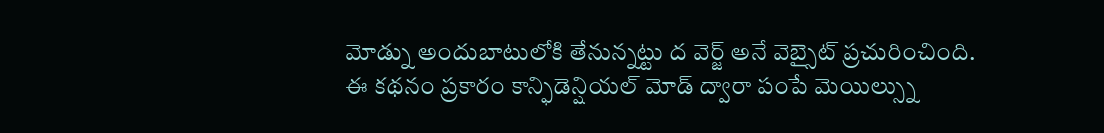మోడ్ను అందుబాటులోకి తేనున్నట్టు ద వెర్జ్ అనే వెబ్సైట్ ప్రచురించింది.
ఈ కథనం ప్రకారం కాన్ఫిడెన్షియల్ మోడ్ ద్వారా పంపే మెయిల్స్ను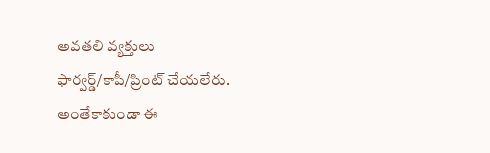అవతలి వ్యక్తులు ఫార్వర్డ్/కాపీ/ప్రింట్ చేయలేరు. అంతేకాకుండా ఈ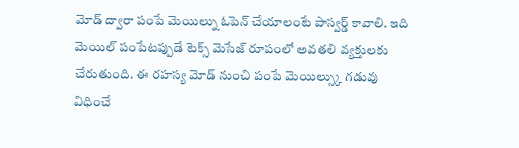మోడ్ ద్వారా పంపే మెయిల్ను ఓపెన్ చేయాలంటే పాస్వర్డ్ కావాలి. ఇది మెయిల్ పంపేటప్పుడే టెక్స్ మెసేజ్ రూపంలో అవతలి వ్యక్తులకు చేరుతుంది. ఈ రహస్య మోడ్ నుంచి పంపే మెయిల్స్కు గడువు విధించే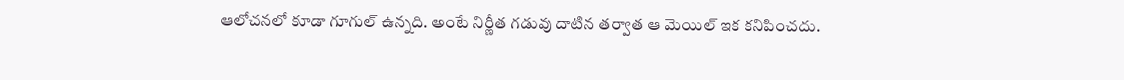ఆలోచనలో కూడా గూగుల్ ఉన్నది. అంటే నిర్ణీత గడువు దాటిన తర్వాత ఆ మెయిల్ ఇక కనిపించదు.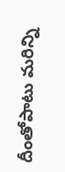దీంతోపాటు మరిన్ని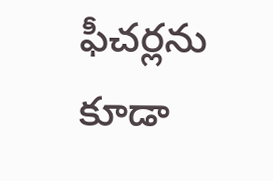ఫీచర్లను కూడా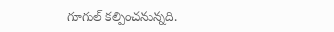గూగుల్ కల్పించనున్నది.